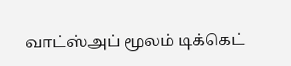வாட்ஸ்அப் மூலம் டிக்கெட்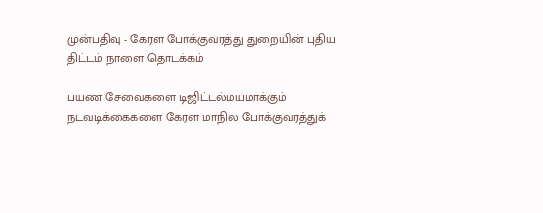முன்பதிவு - கேரள போக்குவரத்து துறையின் புதிய திட்டம் நாளை தொடக்கம்

பயண சேவைகளை டிஜிட்டல்மயமாக்கும் நடவடிக்கைகளை கேரள மாநில போக்குவரத்துக்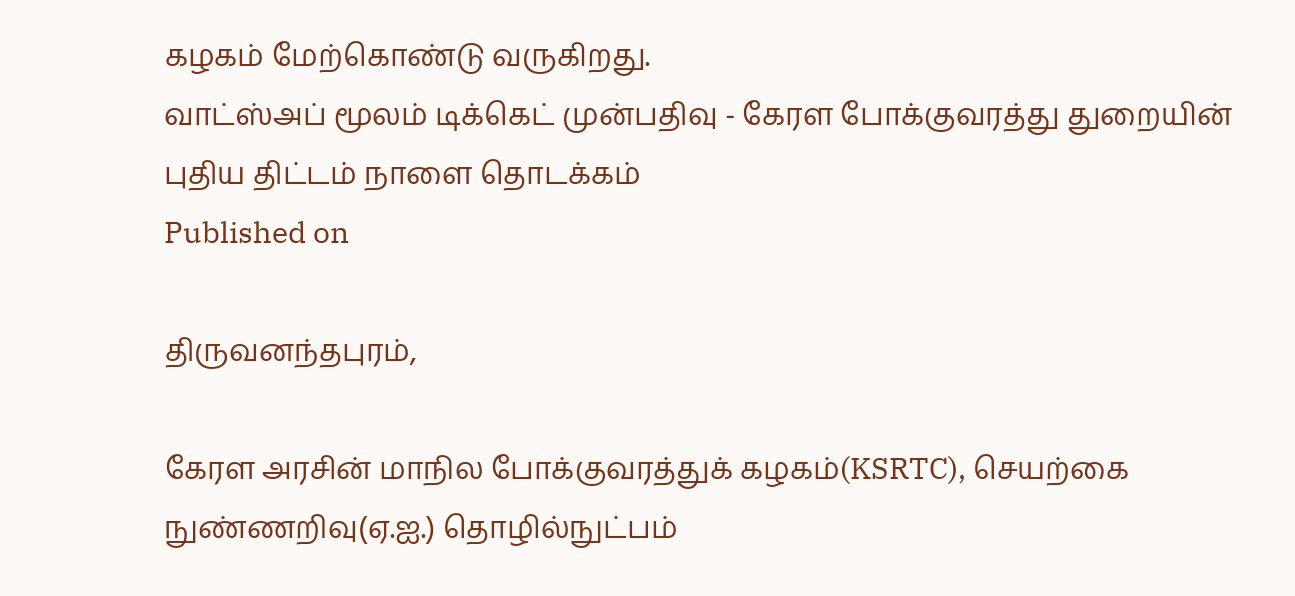கழகம் மேற்கொண்டு வருகிறது.
வாட்ஸ்அப் மூலம் டிக்கெட் முன்பதிவு - கேரள போக்குவரத்து துறையின் புதிய திட்டம் நாளை தொடக்கம்
Published on

திருவனந்தபுரம்,

கேரள அரசின் மாநில போக்குவரத்துக் கழகம்(KSRTC), செயற்கை நுண்ணறிவு(ஏ.ஐ.) தொழில்நுட்பம்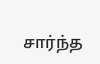சார்ந்த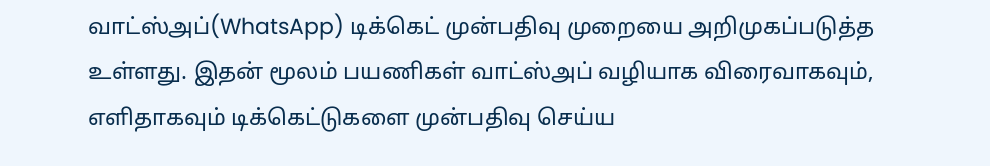வாட்ஸ்அப்(WhatsApp) டிக்கெட் முன்பதிவு முறையை அறிமுகப்படுத்த உள்ளது. இதன் மூலம் பயணிகள் வாட்ஸ்அப் வழியாக விரைவாகவும், எளிதாகவும் டிக்கெட்டுகளை முன்பதிவு செய்ய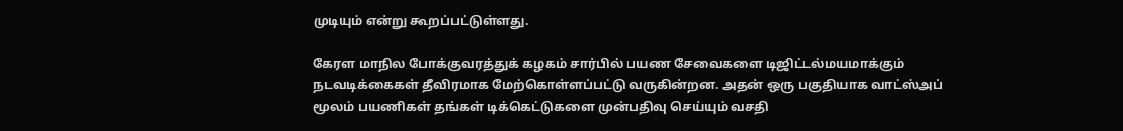முடியும் என்று கூறப்பட்டுள்ளது.

கேரள மாநில போக்குவரத்துக் கழகம் சார்பில் பயண சேவைகளை டிஜிட்டல்மயமாக்கும் நடவடிக்கைகள் தீவிரமாக மேற்கொள்ளப்பட்டு வருகின்றன. அதன் ஒரு பகுதியாக வாட்ஸ்அப் மூலம் பயணிகள் தங்கள் டிக்கெட்டுகளை முன்பதிவு செய்யும் வசதி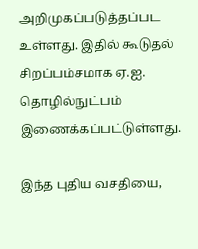அறிமுகப்படுத்தப்பட உள்ளது. இதில் கூடுதல் சிறப்பம்சமாக ஏ.ஐ. தொழில்நுட்பம் இணைக்கப்பட்டுள்ளது.

இந்த புதிய வசதியை,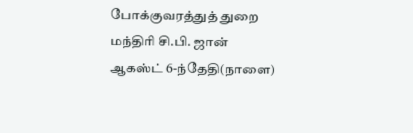போக்குவரத்துத் துறை மந்திரி சி.பி. ஜான் ஆகஸ்ட் 6-ந்தேதி(நாளை)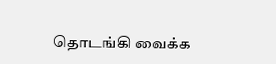தொடங்கி வைக்க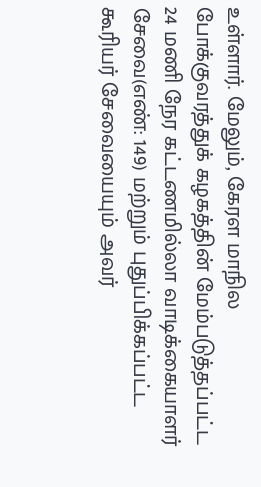உள்ளார். மேலும், கேரள மாநில போக்குவரத்துக் கழகத்தின் மேம்படுத்தப்பட்ட 24 மணி நேர கட்டணமில்லா வாடிக்கையாளர் சேவை(எண்: 149) மற்றும் புதுப்பிக்கப்பட்ட கூரியர் சேவையையும் அவர்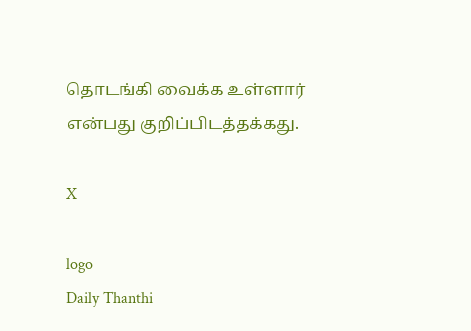தொடங்கி வைக்க உள்ளார் என்பது குறிப்பிடத்தக்கது.

X

logo
Daily Thanthi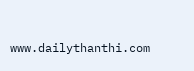www.dailythanthi.com